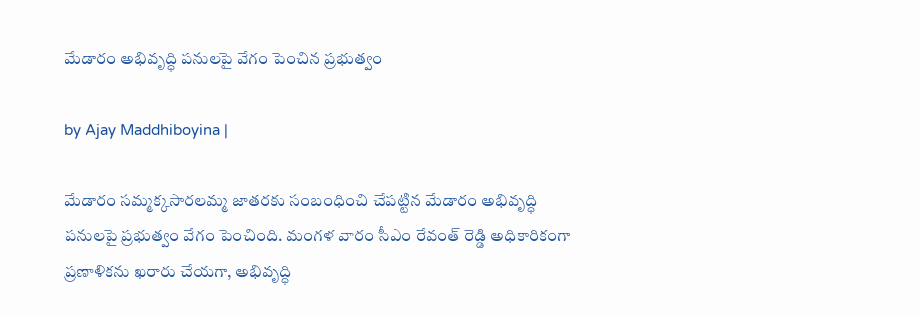మేడారం అభివృద్ధి పనులపై వేగం పెంచిన ప్ర‌భుత్వం

by Ajay Maddhiboyina |

మేడారం సమ్మక్కసారలమ్మ జాతరకు సంబంధించి చేపట్టిన మేడారం అభివృద్ధి ప‌నుల‌పై ప్ర‌భుత్వం వేగం పెంచింది. మంగ‌ళ వారం సీఎం రేవంత్ రెడ్డి అధికారికంగా ప్రణాళికను ఖరారు చేయగా, అభివృద్ధి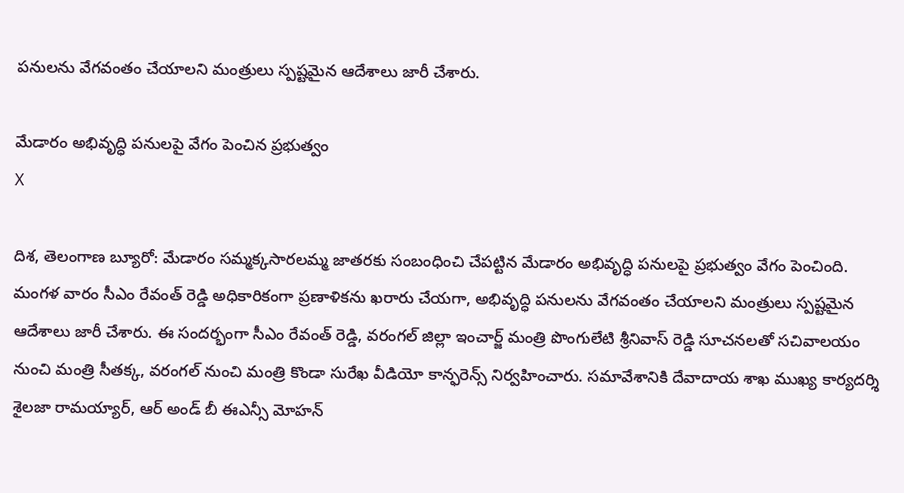పనులను వేగవంతం చేయాలని మంత్రులు స్పష్టమైన ఆదేశాలు జారీ చేశారు.

మేడారం అభివృద్ధి పనులపై వేగం పెంచిన ప్ర‌భుత్వం
X

దిశ, తెలంగాణ బ్యూరో: మేడారం సమ్మక్కసారలమ్మ జాతరకు సంబంధించి చేపట్టిన మేడారం అభివృద్ధి ప‌నుల‌పై ప్ర‌భుత్వం వేగం పెంచింది. మంగ‌ళ వారం సీఎం రేవంత్ రెడ్డి అధికారికంగా ప్రణాళికను ఖరారు చేయగా, అభివృద్ధి పనులను వేగవంతం చేయాలని మంత్రులు స్పష్టమైన ఆదేశాలు జారీ చేశారు. ఈ సందర్భంగా సీఎం రేవంత్ రెడ్డి, వరంగ‌ల్ జిల్లా ఇంచార్జ్ మంత్రి పొంగులేటి శ్రీనివాస్ రెడ్డి సూచ‌న‌ల‌తో సచివాలయం నుంచి మంత్రి సీతక్క, వ‌రంగ‌ల్ నుంచి మంత్రి కొండా సురేఖ వీడియో కాన్ఫరెన్స్ నిర్వ‌హించారు. సమావేశానికి దేవాదాయ శాఖ ముఖ్య కార్యదర్శి శైలజా రామయ్యార్, ఆర్ అండ్ బీ ఈఎన్సీ మోహన్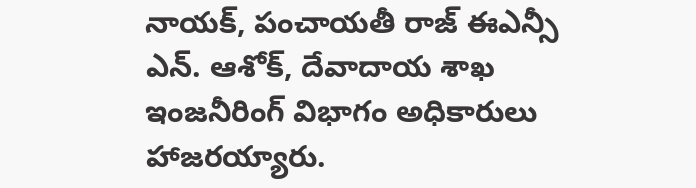నాయక్, పంచాయతీ రాజ్ ఈఎన్సీ ఎన్. ఆశోక్, దేవాదాయ శాఖ ఇంజనీరింగ్ విభాగం అధికారులు హాజరయ్యారు.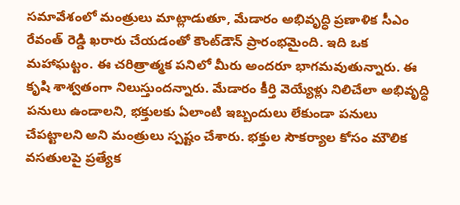సమావేశంలో మంత్రులు మాట్లాడుతూ, మేడారం అభివృద్ధి ప్రణాళిక సీఎం రేవంత్ రెడ్డి ఖరారు చేయడంతో కౌంట్‌డౌన్ ప్రారంభమైంది. ఇది ఒక మహాఘట్టం. ఈ చరిత్రాత్మక పనిలో మీరు అందరూ భాగమవుతున్నారు. ఈ కృషి శాశ్వతంగా నిలుస్తుందన్నారు. మేడారం కీర్తి వెయ్యేళ్లు నిలిచేలా అభివృద్ధి పనులు ఉండాలని, భక్తులకు ఏలాంటి ఇబ్బందులు లేకుండా ప‌నులు చేప‌ట్టాల‌ని అని మంత్రులు స్పష్టం చేశారు. భక్తుల సౌకర్యాల కోసం మౌలిక వసతులపై ప్రత్యేక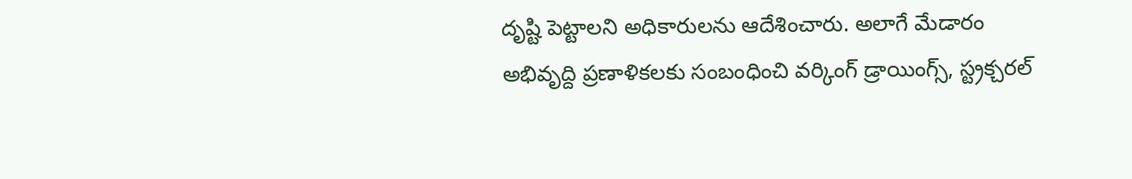దృష్టి పెట్టాలని అధికారులను ఆదేశించారు. అలాగే మేడారం అభివృద్ది ప్ర‌ణాళిక‌ల‌కు సంబంధించి వర్కింగ్ డ్రాయింగ్స్, స్ట్రక్చరల్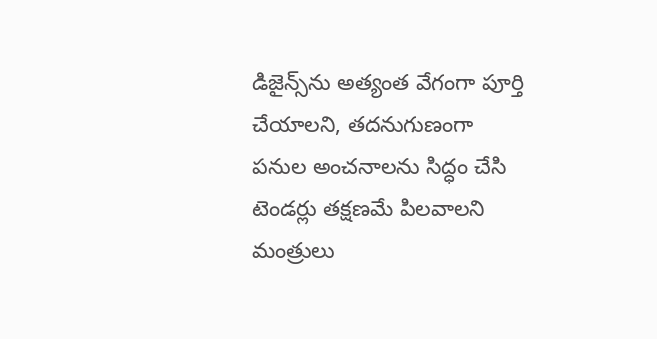డిజైన్స్‌ను అత్యంత వేగంగా పూర్తి చేయాలని, తదనుగుణంగా పనుల అంచనాలను సిద్ధం చేసి టెండర్లు తక్షణమే పిలవాలని మంత్రులు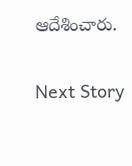ఆదేశించారు.

Next Story